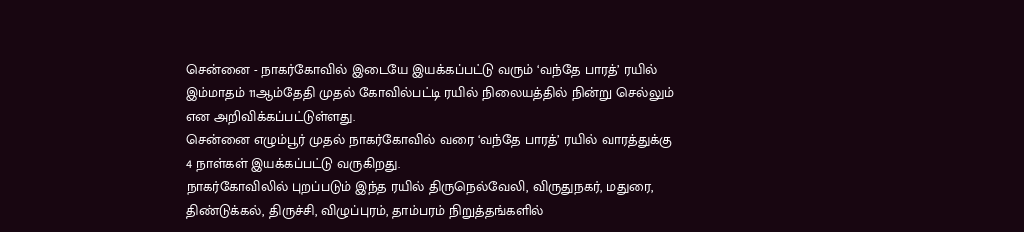சென்னை - நாகர்கோவில் இடையே இயக்கப்பட்டு வரும் ‘வந்தே பாரத்’ ரயில் இம்மாதம் 11ஆம்தேதி முதல் கோவில்பட்டி ரயில் நிலையத்தில் நின்று செல்லும் என அறிவிக்கப்பட்டுள்ளது.
சென்னை எழும்பூர் முதல் நாகர்கோவில் வரை ‘வந்தே பாரத்’ ரயில் வாரத்துக்கு 4 நாள்கள் இயக்கப்பட்டு வருகிறது.
நாகர்கோவிலில் புறப்படும் இந்த ரயில் திருநெல்வேலி, விருதுநகர், மதுரை, திண்டுக்கல், திருச்சி, விழுப்புரம், தாம்பரம் நிறுத்தங்களில்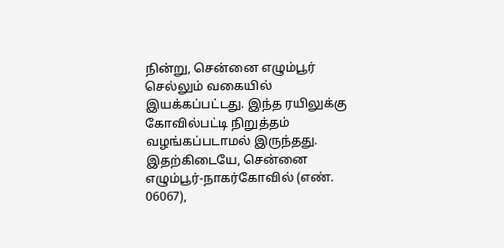நின்று, சென்னை எழும்பூர் செல்லும் வகையில் இயக்கப்பட்டது. இந்த ரயிலுக்கு கோவில்பட்டி நிறுத்தம் வழங்கப்படாமல் இருந்தது. இதற்கிடையே, சென்னை எழும்பூர்-நாகர்கோவில் (எண். 06067),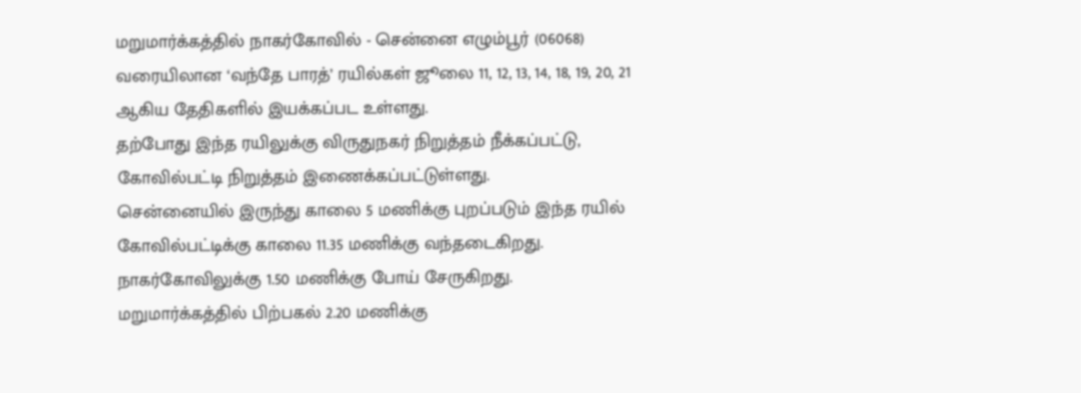மறுமார்க்கத்தில் நாகர்கோவில் - சென்னை எழும்பூர் (06068) வரையிலான ‘வந்தே பாரத்’ ரயில்கள் ஜூலை 11, 12, 13, 14, 18, 19, 20, 21 ஆகிய தேதிகளில் இயக்கப்பட உள்ளது.
தற்போது இந்த ரயிலுக்கு விருதுநகர் நிறுத்தம் நீக்கப்பட்டு, கோவில்பட்டி நிறுத்தம் இணைக்கப்பட்டுள்ளது.
சென்னையில் இருந்து காலை 5 மணிக்கு புறப்படும் இந்த ரயில் கோவில்பட்டிக்கு காலை 11.35 மணிக்கு வந்தடைகிறது. நாகர்கோவிலுக்கு 1.50 மணிக்கு போய் சேருகிறது.
மறுமார்க்கத்தில் பிற்பகல் 2.20 மணிக்கு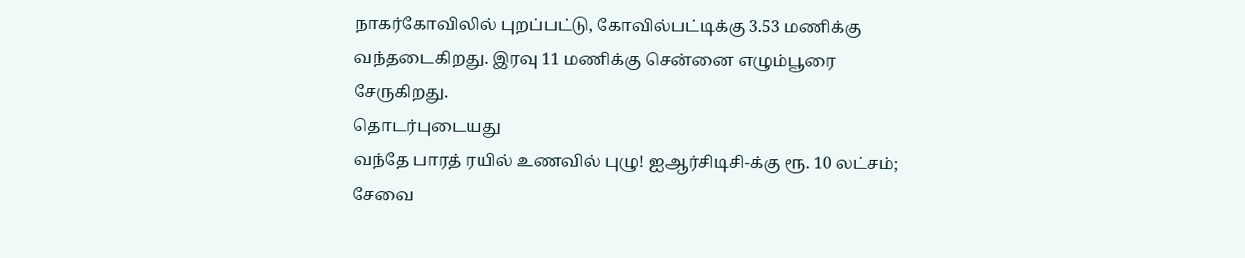நாகர்கோவிலில் புறப்பட்டு, கோவில்பட்டிக்கு 3.53 மணிக்கு வந்தடைகிறது. இரவு 11 மணிக்கு சென்னை எழும்பூரை சேருகிறது.
தொடர்புடையது
வந்தே பாரத் ரயில் உணவில் புழு! ஐஆர்சிடிசி-க்கு ரூ. 10 லட்சம்; சேவை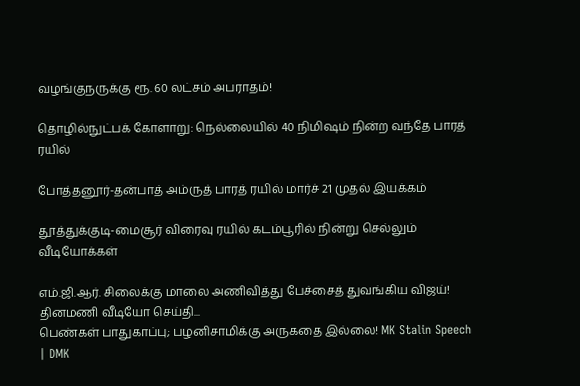வழங்குநருக்கு ரூ. 60 லட்சம் அபராதம்!

தொழில்நுட்பக் கோளாறு: நெல்லையில் 40 நிமிஷம் நின்ற வந்தே பாரத் ரயில்

போத்தனூர்-தன்பாத் அம்ருத் பாரத் ரயில் மார்ச் 21 முதல் இயக்கம்

தூத்துக்குடி-மைசூர் விரைவு ரயில் கடம்பூரில் நின்று செல்லும்
வீடியோக்கள்

எம்.ஜி.ஆர். சிலைக்கு மாலை அணிவித்து பேச்சைத் துவங்கிய விஜய்!
தினமணி வீடியோ செய்தி...
பெண்கள் பாதுகாப்பு; பழனிசாமிக்கு அருகதை இல்லை! MK Stalin Speech | DMK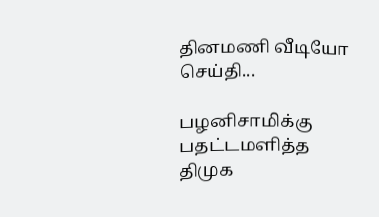தினமணி வீடியோ செய்தி...

பழனிசாமிக்கு பதட்டமளித்த திமுக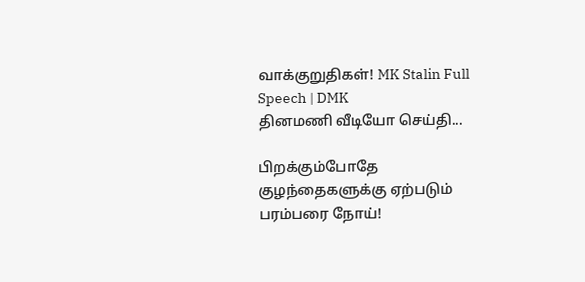வாக்குறுதிகள்! MK Stalin Full Speech | DMK
தினமணி வீடியோ செய்தி...

பிறக்கும்போதே குழந்தைகளுக்கு ஏற்படும் பரம்பரை நோய்!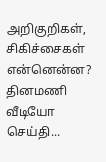அறிகுறிகள், சிகிச்சைகள் என்னென்ன?
தினமணி வீடியோ செய்தி...